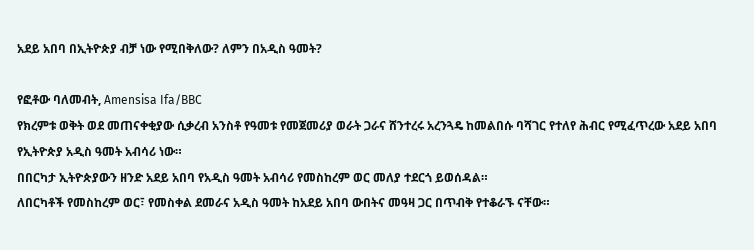አደይ አበባ በኢትዮጵያ ብቻ ነው የሚበቅለው? ለምን በአዲስ ዓመት?

የፎቶው ባለመብት, Amensisa Ifa/BBC
የክረምቱ ወቅት ወደ መጠናቀቂያው ሲቃረብ አንስቶ የዓመቱ የመጀመሪያ ወራት ጋራና ሸንተረሩ አረንጓዴ ከመልበሱ ባሻገር የተለየ ሕብር የሚፈጥረው አደይ አበባ የኢትዮጵያ አዲስ ዓመት አብሳሪ ነው።
በበርካታ ኢትዮጵያውን ዘንድ አደይ አበባ የአዲስ ዓመት አብሳሪ የመስከረም ወር መለያ ተደርጎ ይወሰዳል።
ለበርካቶች የመስከረም ወር፣ የመስቀል ደመራና አዲስ ዓመት ከአደይ አበባ ውበትና መዓዛ ጋር በጥብቅ የተቆራኙ ናቸው።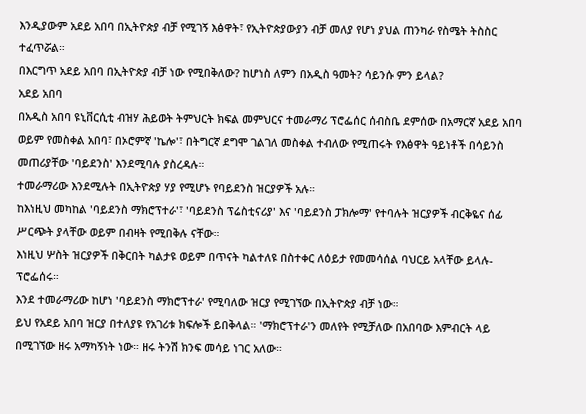እንዲያውም አደይ አበባ በኢትዮጵያ ብቻ የሚገኝ እፅዋት፣ የኢትዮጵያውያን ብቻ መለያ የሆነ ያህል ጠንካራ የስሜት ትስስር ተፈጥሯል።
በእርግጥ አደይ አበባ በኢትዮጵያ ብቻ ነው የሚበቅለው? ከሆነስ ለምን በአዲስ ዓመት? ሳይንሱ ምን ይላል?
አደይ አበባ
በአዲስ አበባ ዩኒቨርሲቲ ብዝሃ ሕይወት ትምህርት ክፍል መምህርና ተመራማሪ ፕሮፌሰር ሰብስቤ ደምሰው በአማርኛ አደይ አበባ ወይም የመስቀል አበባ፣ በኦሮምኛ 'ኬሎ'፣ በትግርኛ ደግሞ ገልገለ መስቀል ተብለው የሚጠሩት የእፅዋት ዓይነቶች በሳይንስ መጠሪያቸው 'ባይደንስ' እንደሚባሉ ያስረዳሉ።
ተመራማሪው እንደሚሉት በኢትዮጵያ ሃያ የሚሆኑ የባይደንስ ዝርያዎች አሉ።
ከእነዚህ መካከል 'ባይደንስ ማክሮፕተራ'፣ 'ባይደንስ ፕሬስቲናሪያ' እና 'ባይደንስ ፓክሎማ' የተባሉት ዝርያዎች ብርቅዬና ሰፊ ሥርጭት ያላቸው ወይም በብዛት የሚበቅሉ ናቸው።
እነዚህ ሦስት ዝርያዎች በቅርበት ካልታዩ ወይም በጥናት ካልተለዩ በስተቀር ለዕይታ የመመሳሰል ባህርይ አላቸው ይላሉ- ፕሮፌሰሩ።
እንደ ተመራማሪው ከሆነ 'ባይደንስ ማክሮፕተራ' የሚባለው ዝርያ የሚገኘው በኢትዮጵያ ብቻ ነው።
ይህ የአደይ አበባ ዝርያ በተለያዩ የአገሪቱ ክፍሎች ይበቅላል። 'ማክሮፕተራ'ን መለየት የሚቻለው በአበባው እምብርት ላይ በሚገኘው ዘሩ አማካኝነት ነው። ዘሩ ትንሽ ክንፍ መሳይ ነገር አለው።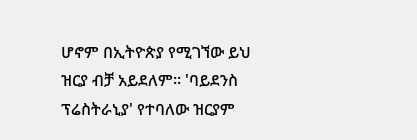ሆኖም በኢትዮጵያ የሚገኘው ይህ ዝርያ ብቻ አይደለም። 'ባይደንስ ፕሬስትራኒያ' የተባለው ዝርያም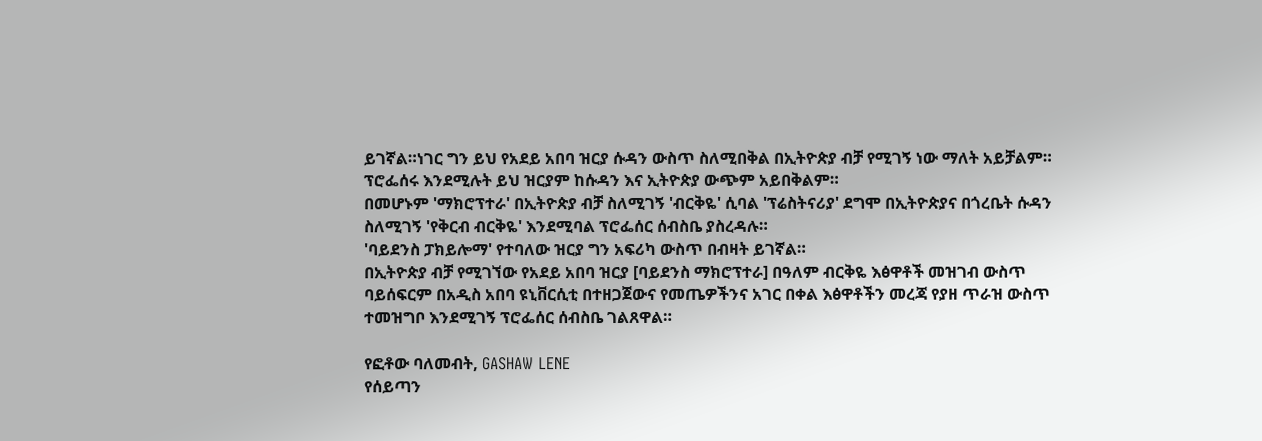ይገኛል።ነገር ግን ይህ የአደይ አበባ ዝርያ ሱዳን ውስጥ ስለሚበቅል በኢትዮጵያ ብቻ የሚገኝ ነው ማለት አይቻልም።
ፕሮፌሰሩ እንደሚሉት ይህ ዝርያም ከሱዳን እና ኢትዮጵያ ውጭም አይበቅልም።
በመሆኑም 'ማክሮፕተራ' በኢትዮጵያ ብቻ ስለሚገኝ 'ብርቅዬ' ሲባል 'ፕሬስትናሪያ' ደግሞ በኢትዮጵያና በጎረቤት ሱዳን ስለሚገኝ 'የቅርብ ብርቅዬ' እንደሚባል ፕሮፌሰር ሰብስቤ ያስረዳሉ።
'ባይደንስ ፓክይሎማ' የተባለው ዝርያ ግን አፍሪካ ውስጥ በብዛት ይገኛል።
በኢትዮጵያ ብቻ የሚገኘው የአደይ አበባ ዝርያ [ባይደንስ ማክሮፕተራ] በዓለም ብርቅዬ እፅዋቶች መዝገብ ውስጥ ባይሰፍርም በአዲስ አበባ ዩኒቨርሲቲ በተዘጋጀውና የመጤዎችንና አገር በቀል እፅዋቶችን መረጃ የያዘ ጥራዝ ውስጥ ተመዝግቦ እንደሚገኝ ፕሮፌሰር ሰብስቤ ገልጸዋል።

የፎቶው ባለመብት, GASHAW LENE
የሰይጣን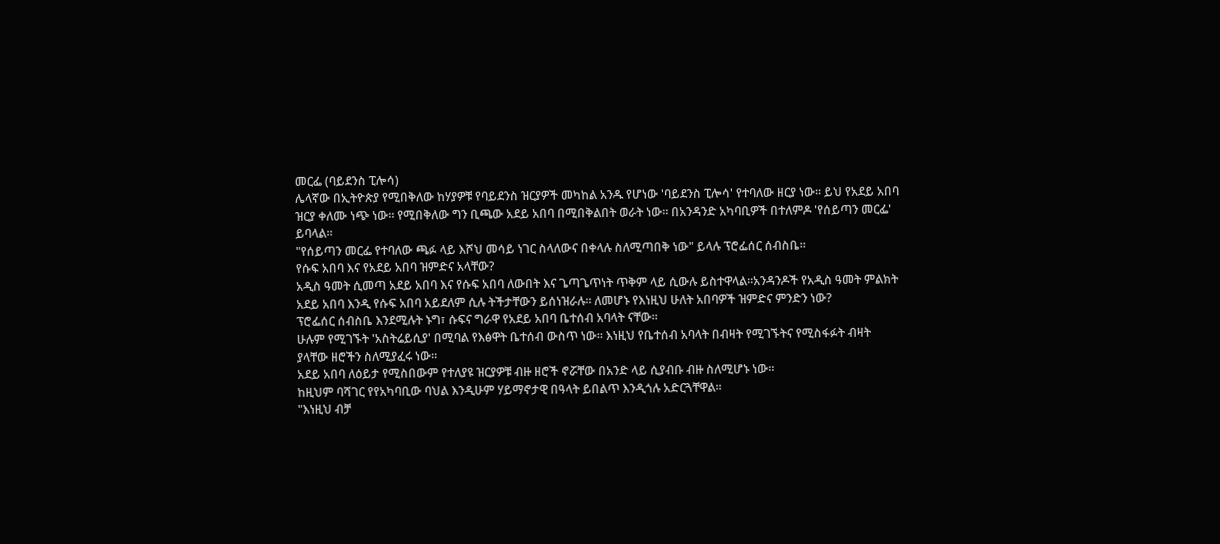መርፌ (ባይደንስ ፒሎሳ)
ሌላኛው በኢትዮጵያ የሚበቅለው ከሃያዎቹ የባይደንስ ዝርያዎች መካከል አንዱ የሆነው 'ባይደንስ ፒሎሳ' የተባለው ዘርያ ነው። ይህ የአደይ አበባ ዝርያ ቀለሙ ነጭ ነው። የሚበቅለው ግን ቢጫው አደይ አበባ በሚበቅልበት ወራት ነው። በአንዳንድ አካባቢዎች በተለምዶ 'የሰይጣን መርፌ' ይባላል።
"የሰይጣን መርፌ የተባለው ጫፉ ላይ እሾህ መሳይ ነገር ስላለውና በቀላሉ ስለሚጣበቅ ነው" ይላሉ ፕሮፌሰር ሰብስቤ።
የሱፍ አበባ እና የአደይ አበባ ዝምድና አላቸው?
አዲስ ዓመት ሲመጣ አደይ አበባ እና የሱፍ አበባ ለውበት እና ጌጣጌጥነት ጥቅም ላይ ሲውሉ ይስተዋላል።አንዳንዶች የአዲስ ዓመት ምልክት አደይ አበባ እንዲ የሱፍ አበባ አይደለም ሲሉ ትችታቸውን ይሰነዝራሉ። ለመሆኑ የእነዚህ ሁለት አበባዎች ዝምድና ምንድን ነው?
ፕሮፌሰር ሰብስቤ እንደሚሉት ኑግ፣ ሱፍና ግራዋ የአደይ አበባ ቤተሰብ አባላት ናቸው።
ሁሉም የሚገኙት 'አስትሬይሲያ' በሚባል የእፅዋት ቤተሰብ ውስጥ ነው። እነዚህ የቤተሰብ አባላት በብዛት የሚገኙትና የሚስፋፉት ብዛት ያላቸው ዘሮችን ስለሚያፈሩ ነው።
አደይ አበባ ለዕይታ የሚስበውም የተለያዩ ዝርያዎቹ ብዙ ዘሮች ኖሯቸው በአንድ ላይ ሲያብቡ ብዙ ስለሚሆኑ ነው።
ከዚህም ባሻገር የየአካባቢው ባህል እንዲሁም ሃይማኖታዊ በዓላት ይበልጥ እንዲጎሉ አድርጓቸዋል።
"እነዚህ ብቻ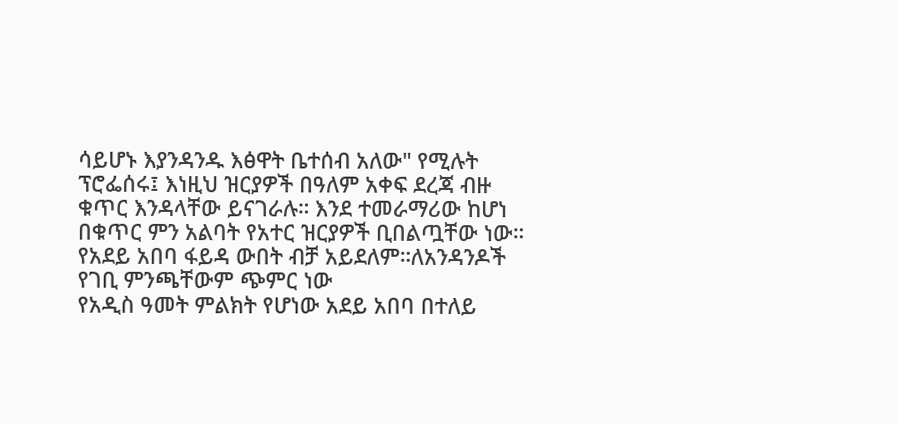ሳይሆኑ እያንዳንዱ እፅዋት ቤተሰብ አለው" የሚሉት ፕሮፌሰሩ፤ እነዚህ ዝርያዎች በዓለም አቀፍ ደረጃ ብዙ ቁጥር እንዳላቸው ይናገራሉ። እንደ ተመራማሪው ከሆነ በቁጥር ምን አልባት የአተር ዝርያዎች ቢበልጧቸው ነው።
የአደይ አበባ ፋይዳ ውበት ብቻ አይደለም።ለአንዳንዶች የገቢ ምንጫቸውም ጭምር ነው
የአዲስ ዓመት ምልክት የሆነው አደይ አበባ በተለይ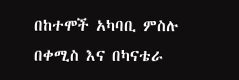በከተሞች አካባቢ ምስሉ በቀሚስ እና በካናቴራ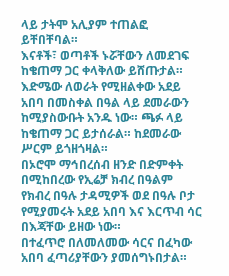ላይ ታትሞ አሊያም ተጠልፎ ይቸበቸባል።
እናቶች፣ ወጣቶች ኑሯቸውን ለመደገፍ ከቄጠማ ጋር ቀላቅለው ይሸጡታል።
እድሜው ለወራት የሚዘልቀው አደይ አበባ በመስቀል በዓል ላይ ደመራውን ከሚያስውቡት አንዱ ነው። ጫፉ ላይ ከቄጠማ ጋር ይታሰራል። ከደመራው ሥርም ይጎዘጎዛል።
በኦሮሞ ማኅበረሰብ ዘንድ በድምቀት በሚከበረው የኢሬቻ ክብረ በዓልም የክብረ በዓሉ ታዳሚዎች ወደ በዓሉ ቦታ የሚያመሩት አደይ አበባ እና እርጥብ ሳር በእጃቸው ይዘው ነው።
በተፈጥሮ በለመለመው ሳርና በፈካው አበባ ፈጣሪያቸውን ያመሰግኑበታል።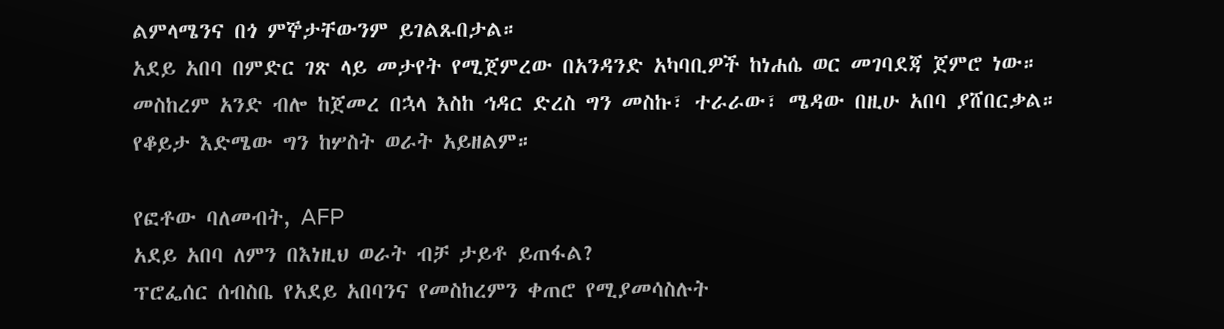ልምላሜንና በጎ ምኞታቸውንም ይገልጹበታል።
አደይ አበባ በምድር ገጽ ላይ መታየት የሚጀምረው በአንዳንድ አካባቢዎች ከነሐሴ ወር መገባደጃ ጀምሮ ነው።
መስከረም አንድ ብሎ ከጀመረ በኋላ እስከ ኅዳር ድረስ ግን መስኩ፣ ተራራው፣ ሜዳው በዚሁ አበባ ያሸበርቃል። የቆይታ እድሜው ግን ከሦስት ወራት አይዘልም።

የፎቶው ባለመብት, AFP
አደይ አበባ ለምን በእነዚህ ወራት ብቻ ታይቶ ይጠፋል?
ፕሮፌሰር ሰብስቤ የአደይ አበባንና የመስከረምን ቀጠሮ የሚያመሳስሉት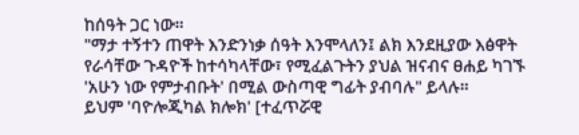ከሰዓት ጋር ነው።
"ማታ ተኝተን ጠዋት እንድንነቃ ሰዓት እንሞላለን፤ ልክ እንደዚያው እፅዋት የራሳቸው ጉዳዮች ከተሳካላቸው፣ የሚፈልጉትን ያህል ዝናብና ፀሐይ ካገኙ 'አሁን ነው የምታብቡት' በሚል ውስጣዊ ግፊት ያብባሉ" ይላሉ።
ይህም 'ባዮሎጂካል ክሎክ' [ተፈጥሯዊ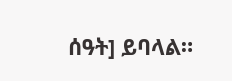ሰዓት] ይባላል።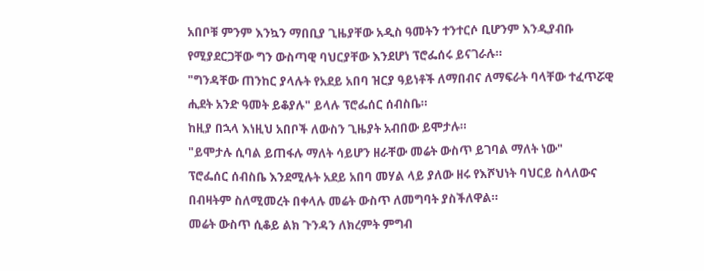አበቦቹ ምንም እንኳን ማበቢያ ጊዜያቸው አዲስ ዓመትን ተንተርሶ ቢሆንም እንዲያብቡ የሚያደርጋቸው ግን ውስጣዊ ባህርያቸው እንደሆነ ፕሮፌሰሩ ይናገራሉ።
"ግንዳቸው ጠንከር ያላሉት የአደይ አበባ ዝርያ ዓይነቶች ለማበብና ለማፍራት ባላቸው ተፈጥሯዊ ሒደት አንድ ዓመት ይቆያሉ" ይላሉ ፕሮፌሰር ሰብስቤ።
ከዚያ በኋላ እነዚህ አበቦች ለውስን ጊዜያት አብበው ይሞታሉ።
"ይሞታሉ ሲባል ይጠፋሉ ማለት ሳይሆን ዘራቸው መሬት ውስጥ ይገባል ማለት ነው"
ፕሮፌሰር ሰብስቤ እንደሚሉት አደይ አበባ መሃል ላይ ያለው ዘሩ የእሾህነት ባህርይ ስላለውና በብዛትም ስለሚመረት በቀላሉ መሬት ውስጥ ለመግባት ያስችለዋል።
መሬት ውስጥ ሲቆይ ልክ ጉንዳን ለክረምት ምግብ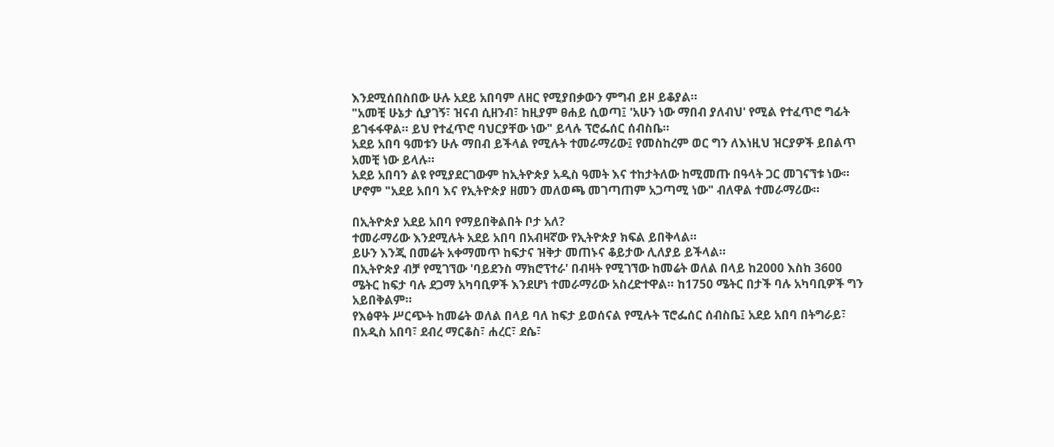እንደሚሰበስበው ሁሉ አደይ አበባም ለዘር የሚያበቃውን ምግብ ይዞ ይቆያል።
"አመቺ ሁኔታ ሲያገኝ፣ ዝናብ ሲዘንብ፣ ከዚያም ፀሐይ ሲወጣ፤ 'አሁን ነው ማበብ ያለብህ' የሚል የተፈጥሮ ግፊት ይገፋፋዋል። ይህ የተፈጥሮ ባህርያቸው ነው" ይላሉ ፕሮፌሰር ሰብስቤ።
አደይ አበባ ዓመቱን ሁሉ ማበብ ይችላል የሚሉት ተመራማሪው፤ የመስከረም ወር ግን ለእነዚህ ዝርያዎች ይበልጥ አመቺ ነው ይላሉ።
አደይ አበባን ልዩ የሚያደርገውም ከኢትዮጵያ አዲስ ዓመት እና ተከታትለው ከሚመጡ በዓላት ጋር መገናኘቱ ነው።
ሆኖም "አደይ አበባ እና የኢትዮጵያ ዘመን መለወጫ መገጣጠም አጋጣሚ ነው" ብለዋል ተመራማሪው።

በኢትዮጵያ አደይ አበባ የማይበቅልበት ቦታ አለ?
ተመራማሪው እንደሚሉት አደይ አበባ በአብዛኛው የኢትዮጵያ ክፍል ይበቅላል።
ይሁን እንጂ በመሬት አቀማመጥ ከፍታና ዝቅታ መጠኑና ቆይታው ሊለያይ ይችላል።
በኢትዮጵያ ብቻ የሚገኘው 'ባይደንስ ማክሮፕተራ' በብዛት የሚገኘው ከመሬት ወለል በላይ ከ2000 እስከ 3600 ሜትር ከፍታ ባሉ ደጋማ አካባቢዎች እንደሆነ ተመራማሪው አስረድተዋል። ከ1750 ሜትር በታች ባሉ አካባቢዎች ግን አይበቅልም።
የእፅዋት ሥርጭት ከመሬት ወለል በላይ ባለ ከፍታ ይወሰናል የሚሉት ፕሮፌሰር ሰብስቤ፤ አደይ አበባ በትግራይ፣ በአዲስ አበባ፣ ደብረ ማርቆስ፣ ሐረር፣ ደሴ፣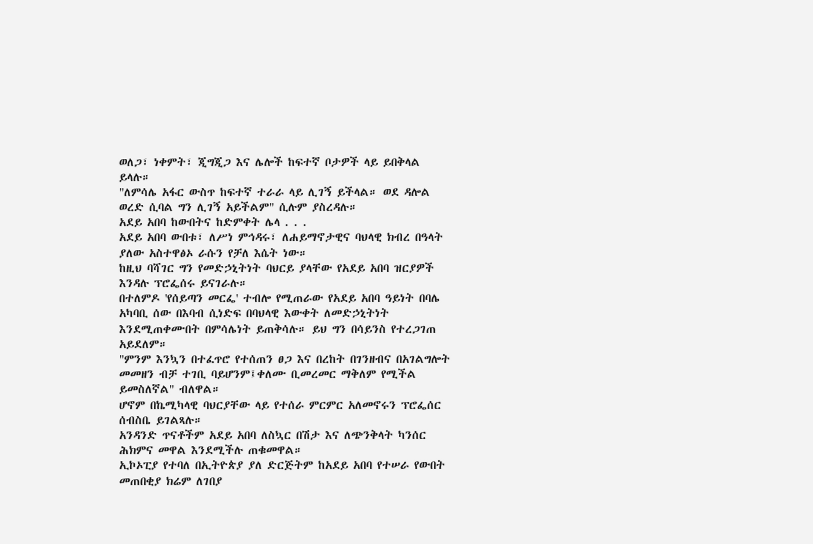ወለጋ፣ ነቀምት፣ ጂግጂጋ እና ሌሎች ከፍተኛ ቦታዎች ላይ ይበቅላል ይላሉ።
"ለምሳሌ አፋር ውስጥ ከፍተኛ ተራራ ላይ ሊገኝ ይችላል። ወደ ዳሎል ወረድ ሲባል ግን ሊገኝ አይችልም" ሲሉም ያስረዳሉ።
አደይ አበባ ከውበትና ከድምቀት ሌላ . . .
አደይ አበባ ውበቱ፣ ለሥነ ምኅዳሩ፣ ለሐይማኖታዊና ባህላዊ ክብረ በዓላት ያለው አስተዋፅኦ ራሱን የቻለ እሴት ነው።
ከዚህ ባሻገር ግን የመድኃኒትነት ባህርይ ያላቸው የአደይ አበባ ዝርያዎች እንዳሉ ፕሮፌሰሩ ይናገራሉ።
በተለምዶ 'የሰይጣን መርፌ' ተብሎ የሚጠራው የአደይ አበባ ዓይነት በባሌ አካባቢ ሰው በእባብ ሲነድፍ በባህላዊ እውቀት ለመድኃኒትነት እንደሚጠቀሙበት በምሳሌነት ይጠቅሳሉ። ይህ ግን በሳይንስ የተረጋገጠ አይደለም።
"ምንም እንኳን በተፈጥሮ የተሰጠን ፀጋ እና በረከት በገንዘብና በአገልግሎት መመዘን ብቻ ተገቢ ባይሆንም፤ቀለሙ ቢመረመር ማቅለም የሚችል ይመስለኛል" ብለዋል።
ሆኖም በኬሚካላዊ ባህርያቸው ላይ የተሰራ ምርምር አለመኖሩን ፕሮፌሰር ሰብስቤ ይገልጻሉ።
አንዳንድ ጥናቶችም አደይ አበባ ለስኳር በሽታ እና ለጭንቅላት ካንሰር ሕክምና መዋል እንደሚችሉ ጠቁመዋል።
ኢኮኦፒያ የተባለ በኢትዮጵያ ያለ ድርጅትም ከአደይ አበባ የተሠራ የውበት መጠበቂያ ክሬም ለገበያ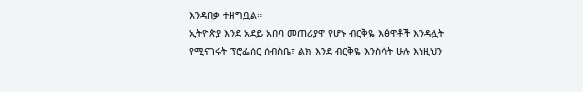እንዳበቃ ተዘግቧል።
ኢትዮጵያ እንደ አደይ አበባ መጠሪያዋ የሆኑ ብርቅዬ እፅዋቶች እንዳሏት የሚናገሩት ፕሮፌሰር ሰብስቤ፣ ልክ እንደ ብርቅዬ እንስሳት ሁሉ እነዚህን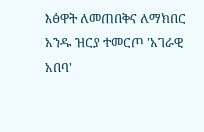እፅዋት ለመጠበቅና ለማክበር አንዱ ዝርያ ተመርጦ 'አገራዊ አበባ'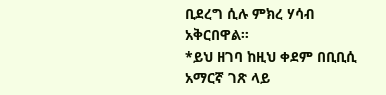ቢደረግ ሲሉ ምክረ ሃሳብ አቅርበዋል።
*ይህ ዘገባ ከዚህ ቀደም በቢቢሲ አማርኛ ገጽ ላይ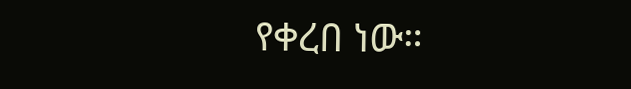የቀረበ ነው።